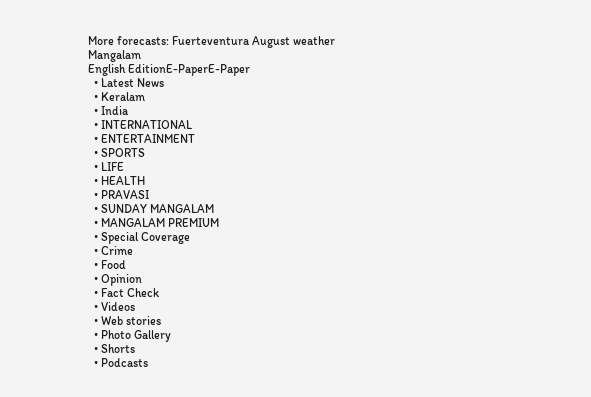More forecasts: Fuerteventura August weather
Mangalam
English EditionE-PaperE-Paper
  • Latest News
  • Keralam
  • India
  • INTERNATIONAL
  • ENTERTAINMENT
  • SPORTS
  • LIFE
  • HEALTH
  • PRAVASI
  • SUNDAY MANGALAM
  • MANGALAM PREMIUM
  • Special Coverage
  • Crime
  • Food
  • Opinion
  • Fact Check
  • Videos
  • Web stories
  • Photo Gallery
  • Shorts
  • Podcasts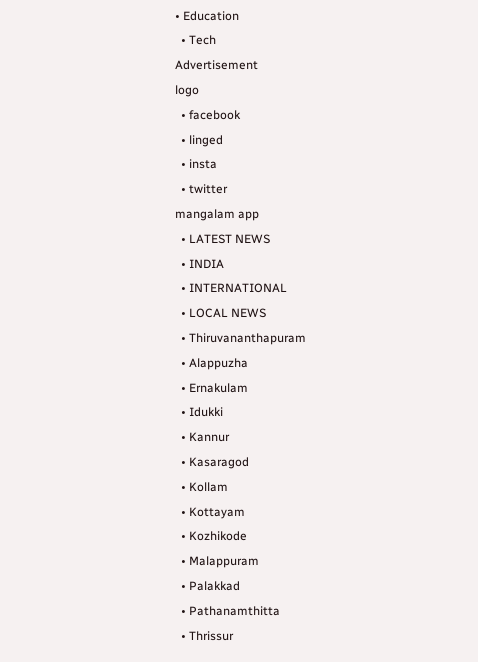• Education
  • Tech
Advertisement
logo
  • facebook
  • linged
  • insta
  • twitter
mangalam app
  • LATEST NEWS
  • INDIA
  • INTERNATIONAL
  • LOCAL NEWS
  • Thiruvananthapuram
  • Alappuzha
  • Ernakulam
  • Idukki
  • Kannur
  • Kasaragod
  • Kollam
  • Kottayam
  • Kozhikode
  • Malappuram
  • Palakkad
  • Pathanamthitta
  • Thrissur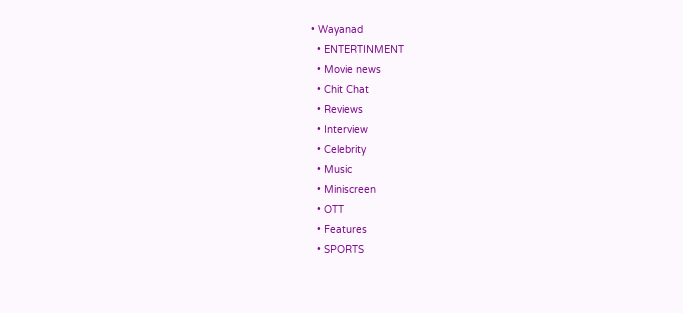• Wayanad
  • ENTERTINMENT
  • Movie news
  • Chit Chat
  • Reviews
  • Interview
  • Celebrity
  • Music
  • Miniscreen
  • OTT
  • Features
  • SPORTS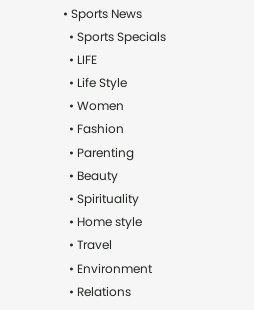• Sports News
  • Sports Specials
  • LIFE
  • Life Style
  • Women
  • Fashion
  • Parenting
  • Beauty
  • Spirituality
  • Home style
  • Travel
  • Environment
  • Relations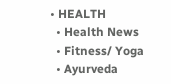• HEALTH
  • Health News
  • Fitness/ Yoga
  • Ayurveda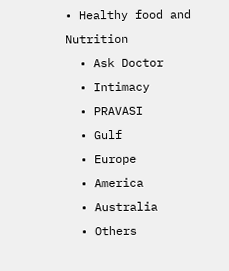• Healthy food and Nutrition
  • Ask Doctor
  • Intimacy
  • PRAVASI
  • Gulf
  • Europe
  • America
  • Australia
  • Others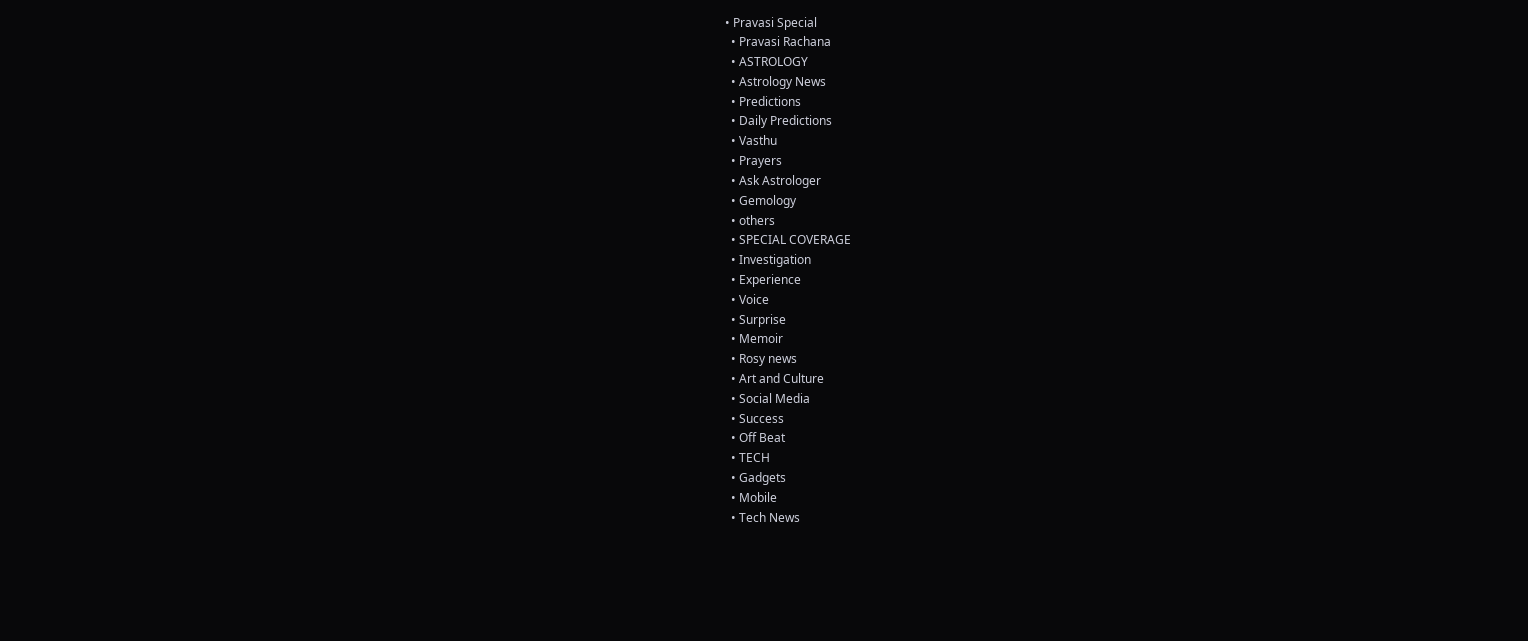• Pravasi Special
  • Pravasi Rachana
  • ASTROLOGY
  • Astrology News
  • Predictions
  • Daily Predictions
  • Vasthu
  • Prayers
  • Ask Astrologer
  • Gemology
  • others
  • SPECIAL COVERAGE
  • Investigation
  • Experience
  • Voice
  • Surprise
  • Memoir
  • Rosy news
  • Art and Culture
  • Social Media
  • Success
  • Off Beat
  • TECH
  • Gadgets
  • Mobile
  • Tech News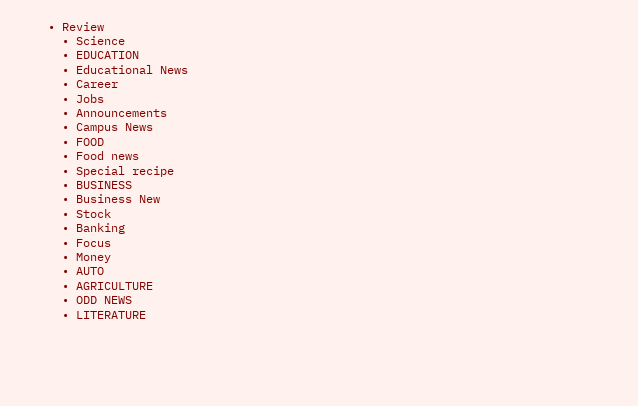• Review
  • Science
  • EDUCATION
  • Educational News
  • Career
  • Jobs
  • Announcements
  • Campus News
  • FOOD
  • Food news
  • Special recipe
  • BUSINESS
  • Business New
  • Stock
  • Banking
  • Focus
  • Money
  • AUTO
  • AGRICULTURE
  • ODD NEWS
  • LITERATURE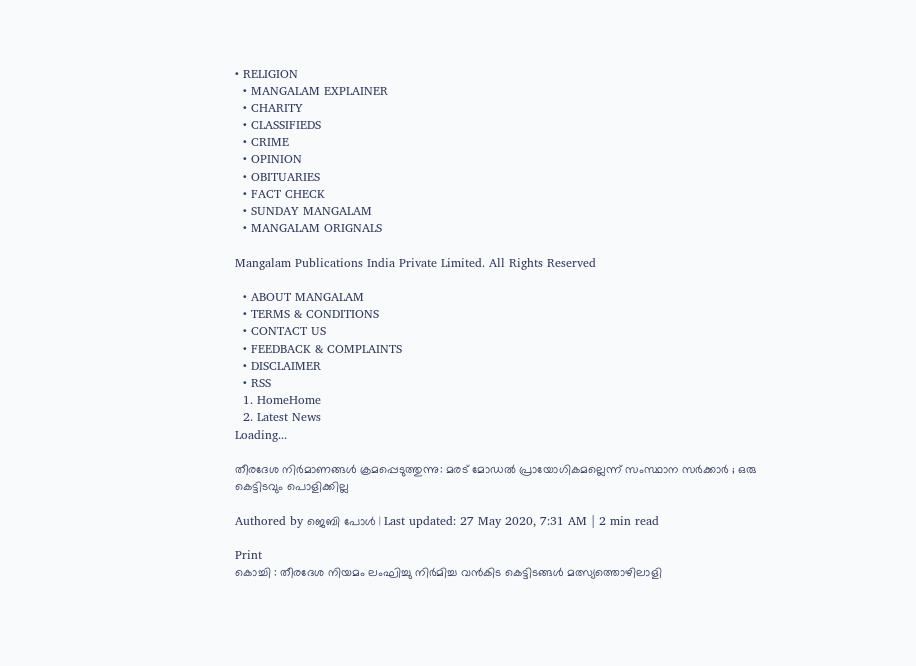• RELIGION
  • MANGALAM EXPLAINER
  • CHARITY
  • CLASSIFIEDS
  • CRIME
  • OPINION
  • OBITUARIES
  • FACT CHECK
  • SUNDAY MANGALAM
  • MANGALAM ORIGNALS

Mangalam Publications India Private Limited. All Rights Reserved

  • ABOUT MANGALAM
  • TERMS & CONDITIONS
  • CONTACT US
  • FEEDBACK & COMPLAINTS
  • DISCLAIMER
  • RSS
  1. HomeHome
  2. Latest News
Loading...

തീരദേശ നിര്‍മാണങ്ങള്‍ ക്രമപ്പെടുത്തുന്നു: മരട് മോഡല്‍ പ്രായോഗികമല്ലെന്ന് സംസ്ഥാന സര്‍ക്കാര്‍ ; ഒരു കെട്ടിടവും പൊളിക്കില്ല

Authored by ജെബി പോള്‍ | Last updated: 27 May 2020, 7:31 AM | 2 min read

Print
കൊച്ചി : തീരദേശ നിയമം ലംഘിച്ചു നിര്‍മിച്ച വന്‍കിട കെട്ടിടങ്ങള്‍ മത്സ്യത്തൊഴിലാളി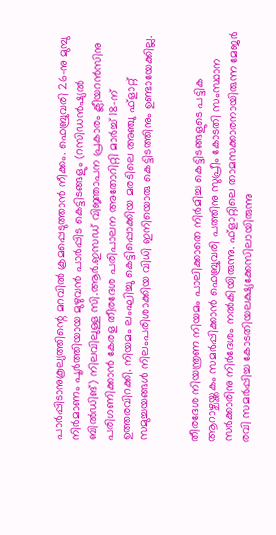പാര്‍പ്പിടാനുകൂല്യത്തിന്റെ മറവില്‍ ക്രമപ്പെടുത്താന്‍ നീക്കം. ഫെബ്രുവരി 26-നു മുമ്പു നിര്‍മാണം പൂര്‍ത്തിയായ മുഴുവന്‍ പാര്‍പ്പിട കെട്ടിടങ്ങളും (റസിഡന്‍ഷ്യല്‍ ബില്‍ഡിങ്) നിലവിലുള്ള സി.ആര്‍.ഇസഡ് വിജ്ഞാപന പ്രകാരം ക്ലീയറന്‍സിനു പരിഗണിക്കാന്‍ കേരള തീരദേശ പരിപാലന അതോറിറ്റി മാര്‍ച്ച് 18-ന് ഉത്തരവിറക്കി. നിയമം ലംഘിച്ചു കെട്ടിപ്പൊക്കിയ മരടിലെ അഞ്ചു ഫ്‌ളാറ്റ് സമുച്ചയങ്ങള്‍ നിലംപരിശാക്കിയ വിധി ഇനിയൊരു കെട്ടിടത്തിനും ഉണ്ടായേക്കില്ല.


തീരദേശ നിയന്ത്രണ നിയമം പാലിക്കാതെ നിര്‍മിച്ച കെട്ടിടങ്ങളുടെ പട്ടിക ആറാഴ്ചയ്ക്കകം സമര്‍പ്പിക്കാന്‍ ഫെബ്രുവരി പത്തിനു സുപ്രീം കോടതി സംസ്ഥാന സര്‍ക്കാരിനു നിര്‍ദേശം നല്‍കിയിരുന്നു. ഫ്‌ളാറ്റിലെ താമസക്കാരനായിരുന്ന മേജര്‍ രവി സമര്‍പ്പിച്ച കോടതിയലക്ഷ്യക്കേസിലായിരുന്നു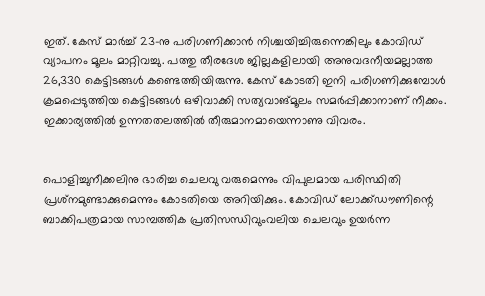ഇത്. കേസ് മാര്‍ച്ച് 23-നു പരിഗണിക്കാന്‍ നിശ്ചയിച്ചിരുന്നെങ്കിലും കോവിഡ് വ്യാപനം മൂലം മാറ്റിവച്ചു. പത്തു തീരദേശ ജില്ലകളിലായി അനുവദനീയമല്ലാത്ത 26,330 കെട്ടിടങ്ങള്‍ കണ്ടെത്തിയിരുന്നു. കേസ് കോടതി ഇനി പരിഗണിക്കുമ്പോള്‍ ക്രമപ്പെടുത്തിയ കെട്ടിടങ്ങള്‍ ഒഴിവാക്കി സത്യവാങ്മൂലം സമര്‍പ്പിക്കാനാണ് നീക്കം. ഇക്കാര്യത്തില്‍ ഉന്നതതലത്തില്‍ തീരുമാനമായെന്നാണു വിവരം.


പൊളിച്ചുനീക്കലിനു ഭാരിച്ച ചെലവു വരുമെന്നും വിപുലമായ പരിസ്ഥിതി പ്രശ്‌നമുണ്ടാക്കുമെന്നും കോടതിയെ അറിയിക്കും. കോവിഡ് ലോക്ക്ഡൗണിന്റെ ബാക്കിപത്രമായ സാമ്പത്തിക പ്രതിസന്ധിവുംവലിയ ചെലവും ഉയര്‍ന്ന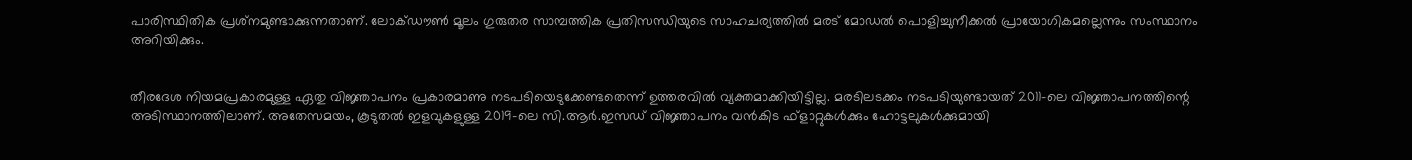പാരിസ്ഥിതിക പ്രശ്‌നമുണ്ടാക്കുന്നതാണ്. ലോക്ഡൗണ്‍ മൂലം ഗുരുതര സാമ്പത്തിക പ്രതിസന്ധിയുടെ സാഹചര്യത്തില്‍ മരട് മോഡല്‍ പൊളിച്ചുനീക്കല്‍ പ്രായോഗികമല്ലെന്നും സംസ്ഥാനം അറിയിക്കും.


തീരദേശ നിയമപ്രകാരമുള്ള ഏതു വിജ്ഞാപനം പ്രകാരമാണു നടപടിയെടുക്കേണ്ടതെന്ന് ഉത്തരവില്‍ വ്യക്തമാക്കിയിട്ടില്ല. മരടിലടക്കം നടപടിയുണ്ടായത് 2011-ലെ വിജ്ഞാപനത്തിന്റെ അടിസ്ഥാനത്തിലാണ്. അതേസമയം, കൂടുതല്‍ ഇളവുകളുള്ള 2019-ലെ സി.ആര്‍.ഇസഡ് വിജ്ഞാപനം വന്‍കിട ഫ്‌ളാറ്റുകള്‍ക്കും ഹോട്ടലുകള്‍ക്കുമായി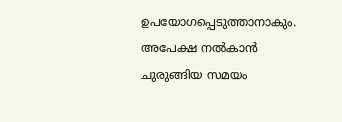ഉപയോഗപ്പെടുത്താനാകും. അപേക്ഷ നല്‍കാന്‍ ചുരുങ്ങിയ സമയം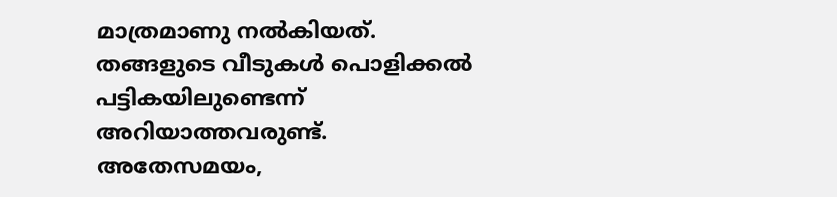മാത്രമാണു നല്‍കിയത്. തങ്ങളുടെ വീടുകള്‍ പൊളിക്കല്‍ പട്ടികയിലുണ്ടെന്ന് അറിയാത്തവരുണ്ട്. അതേസമയം,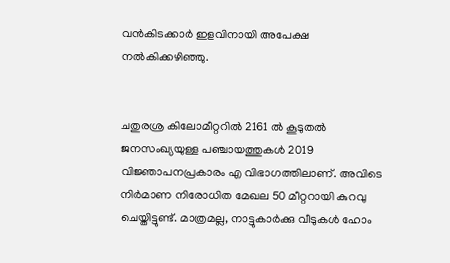വന്‍കിടക്കാര്‍ ഇളവിനായി അപേക്ഷ നല്‍കിക്കഴിഞ്ഞു.


ചതുരശ്ര കിലോമീറ്ററില്‍ 2161 ല്‍ കൂടുതല്‍ ജനസംഖ്യയുള്ള പഞ്ചായത്തുകള്‍ 2019 വിജ്ഞാപനപ്രകാരം എ വിഭാഗത്തിലാണ്. അവിടെ നിര്‍മാണ നിരോധിത മേഖല 50 മീറ്ററായി കുറവു ചെയ്തിട്ടുണ്ട്. മാത്രമല്ല, നാട്ടുകാര്‍ക്കു വീടുകള്‍ ഹോം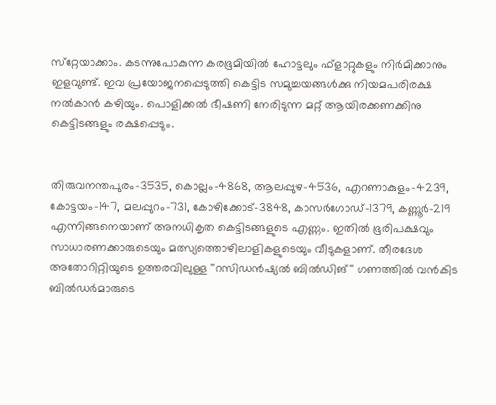സ്‌റ്റേയാക്കാം. കടന്നുപോകുന്ന കരഭൂമിയില്‍ ഹോട്ടലും ഫ്‌ളാറ്റുകളും നിര്‍മിക്കാനും ഇളവുണ്ട്. ഇവ പ്രയോജനപ്പെടുത്തി കെട്ടിട സമുച്ചയങ്ങള്‍ക്കു നിയമപരിരക്ഷ നല്‍കാന്‍ കഴിയും. പൊളിക്കല്‍ ഭീഷണി നേരിടുന്ന മറ്റ് ആയിരക്കണക്കിനു കെട്ടിടങ്ങളും രക്ഷപ്പെടും.


തിരുവനന്തപുരം-3535, കൊല്ലം-4868, ആലപ്പുഴ-4536, എറണാകുളം-4239, കോട്ടയം-147, മലപ്പുറം-731, കോഴിക്കോട്-3848, കാസര്‍ഗോഡ്-1379, കണ്ണൂര്‍-219 എന്നിങ്ങനെയാണ് അനധികൃത കെട്ടിടങ്ങളുടെ എണ്ണം. ഇതില്‍ ഭൂരിപക്ഷവും സാധാരണക്കാരുടെയും മത്സ്യത്തൊഴിലാളികളുടെയും വീടുകളാണ്. തീരദേശ അതോറിറ്റിയുടെ ഉത്തരവിലുള്ള ''റസിഡന്‍ഷ്യല്‍ ബില്‍ഡിങ്'' ഗണത്തില്‍ വന്‍കിട ബില്‍ഡര്‍മാരുടെ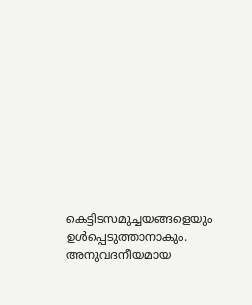കെട്ടിടസമുച്ചയങ്ങളെയും ഉള്‍പ്പെടുത്താനാകും. അനുവദനീയമായ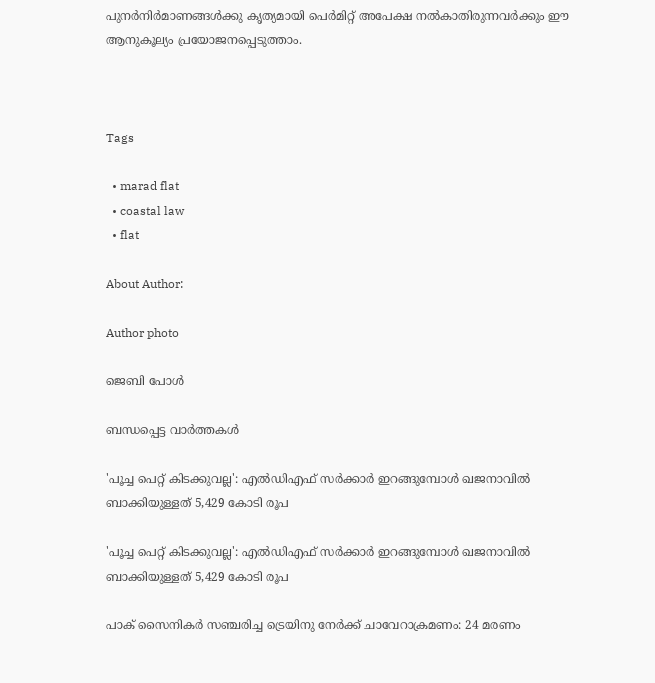പുനര്‍നിര്‍മാണങ്ങള്‍ക്കു കൃത്യമായി പെര്‍മിറ്റ് അപേക്ഷ നല്‍കാതിരുന്നവര്‍ക്കും ഈ ആനുകൂല്യം പ്രയോജനപ്പെടുത്താം.



Tags

  • marad flat
  • coastal law
  • flat

About Author:

Author photo

ജെബി പോള്‍

ബന്ധപ്പെട്ട വാർത്തകൾ

'പൂച്ച പെറ്റ് കിടക്കുവല്ല': എല്‍ഡിഎഫ് സര്‍ക്കാര്‍ ഇറങ്ങുമ്പോള്‍ ഖജനാവില്‍ ബാക്കിയുള്ളത് 5,429 കോടി രൂപ

'പൂച്ച പെറ്റ് കിടക്കുവല്ല': എല്‍ഡിഎഫ് സര്‍ക്കാര്‍ ഇറങ്ങുമ്പോള്‍ ഖജനാവില്‍ ബാക്കിയുള്ളത് 5,429 കോടി രൂപ

പാക് സൈനികർ സഞ്ചരിച്ച ട്രെയിനു നേർക്ക് ചാവേറാക്രമണം: 24 മരണം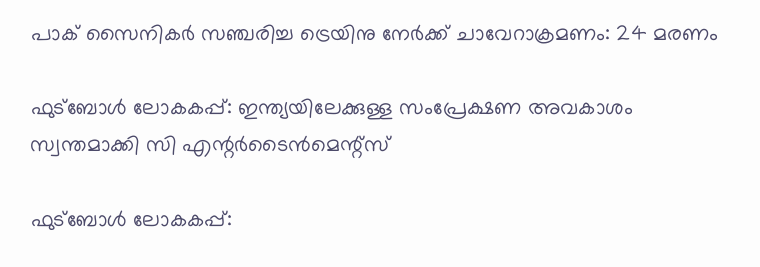പാക് സൈനികർ സഞ്ചരിച്ച ട്രെയിനു നേർക്ക് ചാവേറാക്രമണം: 24 മരണം

ഫുട്‌ബോള്‍ ലോകകപ്പ്: ഇന്ത്യയിലേക്കുള്ള സംപ്രേക്ഷണ അവകാശം സ്വന്തമാക്കി സി എന്റര്‍ടൈന്‍മെന്റ്‌സ്

ഫുട്‌ബോള്‍ ലോകകപ്പ്: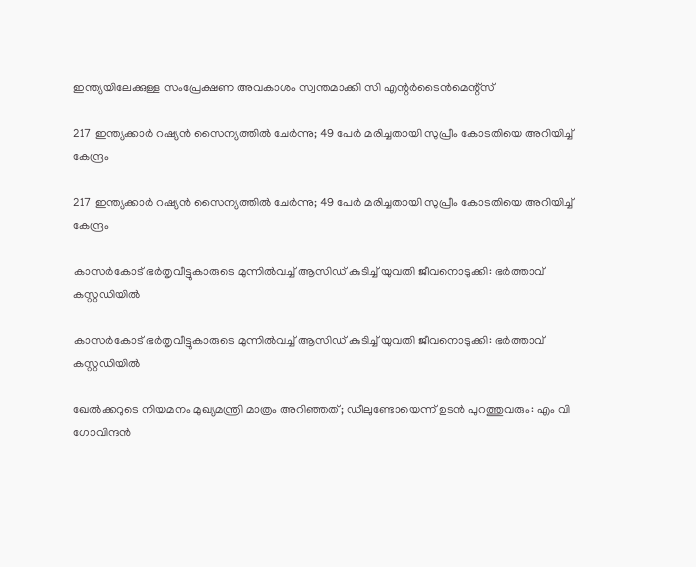ഇന്ത്യയിലേക്കുള്ള സംപ്രേക്ഷണ അവകാശം സ്വന്തമാക്കി സി എന്റര്‍ടൈന്‍മെന്റ്‌സ്

217 ഇന്ത്യക്കാർ റഷ്യൻ സൈന്യത്തിൽ ചേർന്നു; 49 പേർ മരിച്ചതായി സുപ്രീം കോടതിയെ അറിയിച്ച് കേന്ദ്രം

217 ഇന്ത്യക്കാർ റഷ്യൻ സൈന്യത്തിൽ ചേർന്നു; 49 പേർ മരിച്ചതായി സുപ്രീം കോടതിയെ അറിയിച്ച് കേന്ദ്രം

കാസര്‍കോട് ഭര്‍തൃവീട്ടുകാരുടെ മുന്നില്‍വച്ച് ആസിഡ് കുടിച്ച് യുവതി ജീവനൊടുക്കി: ഭര്‍ത്താവ് കസ്റ്റഡിയില്‍

കാസര്‍കോട് ഭര്‍തൃവീട്ടുകാരുടെ മുന്നില്‍വച്ച് ആസിഡ് കുടിച്ച് യുവതി ജീവനൊടുക്കി: ഭര്‍ത്താവ് കസ്റ്റഡിയില്‍

ഖേൽക്കറുടെ നിയമനം മുഖ്യമന്ത്രി മാത്രം അറിഞ്ഞത്; ഡീലുണ്ടോയെന്ന് ഉടൻ പുറത്തുവരും: എം വി ഗോവിന്ദൻ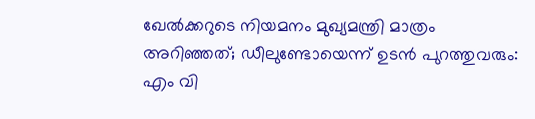ഖേൽക്കറുടെ നിയമനം മുഖ്യമന്ത്രി മാത്രം അറിഞ്ഞത്; ഡീലുണ്ടോയെന്ന് ഉടൻ പുറത്തുവരും: എം വി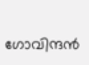ഗോവിന്ദൻ